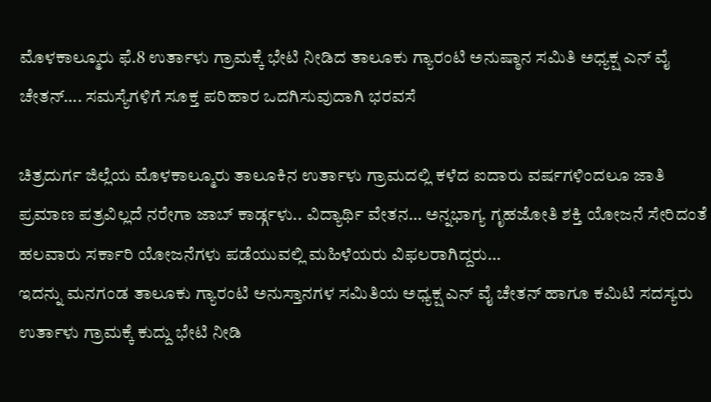ಮೊಳಕಾಲ್ಮೂರು ಫೆ.8 ಉರ್ತಾಳು ಗ್ರಾಮಕ್ಕೆ ಭೇಟಿ ನೀಡಿದ ತಾಲೂಕು ಗ್ಯಾರಂಟಿ ಅನುಷ್ಠಾನ ಸಮಿತಿ ಅಧ್ಯಕ್ಷ ಎನ್ ವೈ ಚೇತನ್…. ಸಮಸ್ಯೆಗಳಿಗೆ ಸೂಕ್ತ ಪರಿಹಾರ ಒದಗಿಸುವುದಾಗಿ ಭರವಸೆ

ಚಿತ್ರದುರ್ಗ ಜಿಲ್ಲೆಯ ಮೊಳಕಾಲ್ಮೂರು ತಾಲೂಕಿನ ಉರ್ತಾಳು ಗ್ರಾಮದಲ್ಲಿ ಕಳೆದ ಐದಾರು ವರ್ಷಗಳಿಂದಲೂ ಜಾತಿ ಪ್ರಮಾಣ ಪತ್ರವಿಲ್ಲದೆ ನರೇಗಾ ಜಾಬ್ ಕಾರ್ಡ್ಗಳು.. ವಿದ್ಯಾರ್ಥಿ ವೇತನ… ಅನ್ನಭಾಗ್ಯ ಗೃಹಜೋತಿ ಶಕ್ತಿ ಯೋಜನೆ ಸೇರಿದಂತೆ ಹಲವಾರು ಸರ್ಕಾರಿ ಯೋಜನೆಗಳು ಪಡೆಯುವಲ್ಲಿ ಮಹಿಳೆಯರು ವಿಫಲರಾಗಿದ್ದರು…
ಇದನ್ನು ಮನಗಂಡ ತಾಲೂಕು ಗ್ಯಾರಂಟಿ ಅನುಸ್ತಾನಗಳ ಸಮಿತಿಯ ಅಧ್ಯಕ್ಷ ಎನ್ ವೈ ಚೇತನ್ ಹಾಗೂ ಕಮಿಟಿ ಸದಸ್ಯರು ಉರ್ತಾಳು ಗ್ರಾಮಕ್ಕೆ ಕುದ್ದು ಭೇಟಿ ನೀಡಿ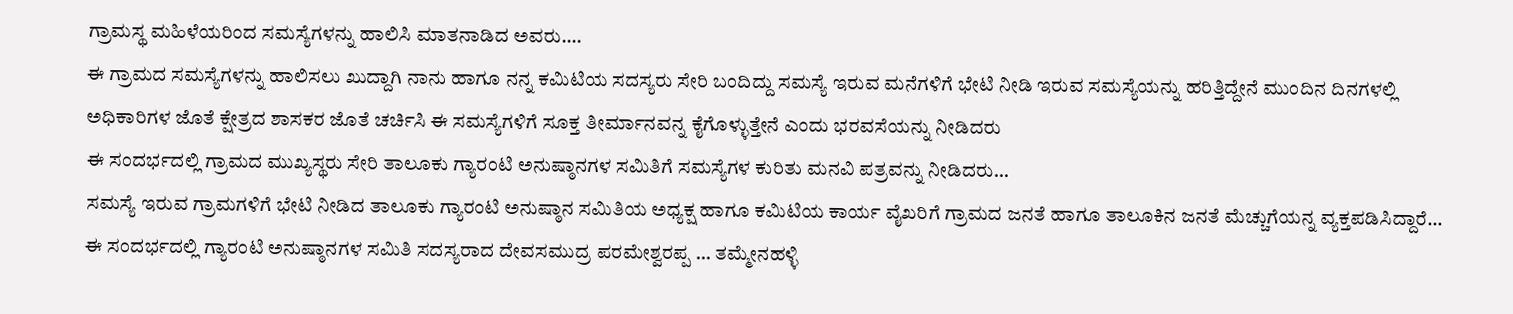ಗ್ರಾಮಸ್ಥ ಮಹಿಳೆಯರಿಂದ ಸಮಸ್ಯೆಗಳನ್ನು ಹಾಲಿಸಿ ಮಾತನಾಡಿದ ಅವರು….
ಈ ಗ್ರಾಮದ ಸಮಸ್ಯೆಗಳನ್ನು ಹಾಲಿಸಲು ಖುದ್ದಾಗಿ ನಾನು ಹಾಗೂ ನನ್ನ ಕಮಿಟಿಯ ಸದಸ್ಯರು ಸೇರಿ ಬಂದಿದ್ದು ಸಮಸ್ಯೆ ಇರುವ ಮನೆಗಳಿಗೆ ಭೇಟಿ ನೀಡಿ ಇರುವ ಸಮಸ್ಯೆಯನ್ನು ಹರಿತ್ತಿದ್ದೇನೆ ಮುಂದಿನ ದಿನಗಳಲ್ಲಿ ಅಧಿಕಾರಿಗಳ ಜೊತೆ ಕ್ಷೇತ್ರದ ಶಾಸಕರ ಜೊತೆ ಚರ್ಚಿಸಿ ಈ ಸಮಸ್ಯೆಗಳಿಗೆ ಸೂಕ್ತ ತೀರ್ಮಾನವನ್ನ ಕೈಗೊಳ್ಳುತ್ತೇನೆ ಎಂದು ಭರವಸೆಯನ್ನು ನೀಡಿದರು
ಈ ಸಂದರ್ಭದಲ್ಲಿ ಗ್ರಾಮದ ಮುಖ್ಯಸ್ಥರು ಸೇರಿ ತಾಲೂಕು ಗ್ಯಾರಂಟಿ ಅನುಷ್ಠಾನಗಳ ಸಮಿತಿಗೆ ಸಮಸ್ಯೆಗಳ ಕುರಿತು ಮನವಿ ಪತ್ರವನ್ನು ನೀಡಿದರು…
ಸಮಸ್ಯೆ ಇರುವ ಗ್ರಾಮಗಳಿಗೆ ಭೇಟಿ ನೀಡಿದ ತಾಲೂಕು ಗ್ಯಾರಂಟಿ ಅನುಷ್ಠಾನ ಸಮಿತಿಯ ಅಧ್ಯಕ್ಷ ಹಾಗೂ ಕಮಿಟಿಯ ಕಾರ್ಯ ವೈಖರಿಗೆ ಗ್ರಾಮದ ಜನತೆ ಹಾಗೂ ತಾಲೂಕಿನ ಜನತೆ ಮೆಚ್ಚುಗೆಯನ್ನ ವ್ಯಕ್ತಪಡಿಸಿದ್ದಾರೆ…
ಈ ಸಂದರ್ಭದಲ್ಲಿ ಗ್ಯಾರಂಟಿ ಅನುಷ್ಠಾನಗಳ ಸಮಿತಿ ಸದಸ್ಯರಾದ ದೇವಸಮುದ್ರ ಪರಮೇಶ್ವರಪ್ಪ … ತಮ್ಮೇನಹಳ್ಳಿ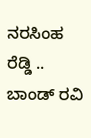ನರಸಿಂಹ ರೆಡ್ಡಿ .. ಬಾಂಡ್ ರವಿ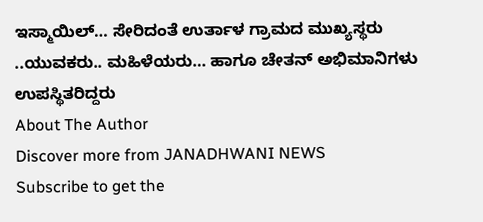ಇಸ್ಮಾಯಿಲ್… ಸೇರಿದಂತೆ ಉರ್ತಾಳ ಗ್ರಾಮದ ಮುಖ್ಯಸ್ಥರು ..ಯುವಕರು.. ಮಹಿಳೆಯರು… ಹಾಗೂ ಚೇತನ್ ಅಭಿಮಾನಿಗಳು ಉಪಸ್ಥಿತರಿದ್ದರು
About The Author
Discover more from JANADHWANI NEWS
Subscribe to get the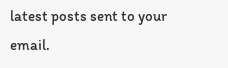latest posts sent to your email.